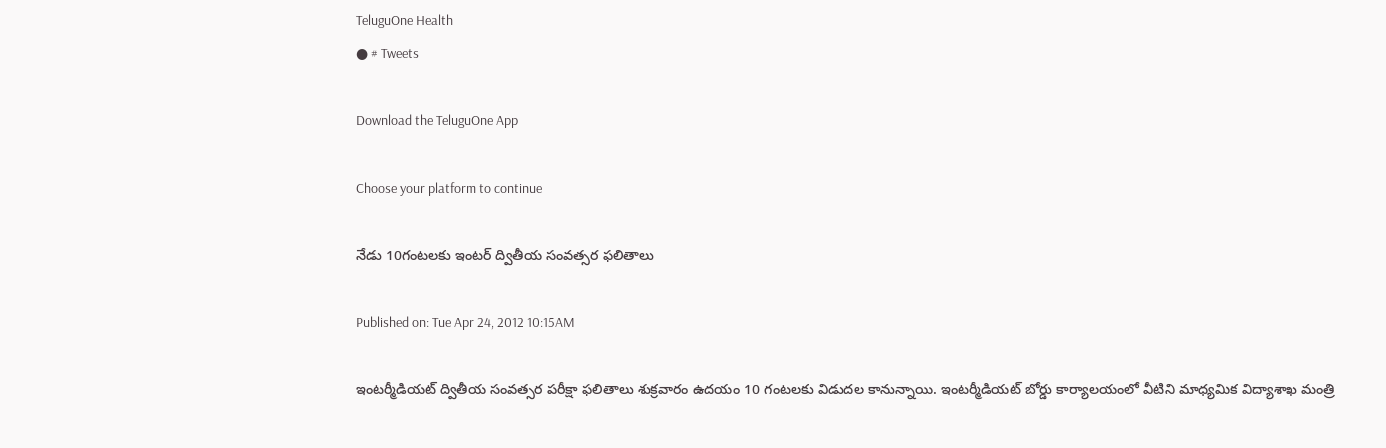TeluguOne Health
● # Tweets

Download the TeluguOne App

Choose your platform to continue

నేడు 10గంటలకు ఇంటర్ ద్వితీయ సంవత్సర ఫలితాలు

Published on: Tue Apr 24, 2012 10:15AM

ఇంటర్మీడియట్‌ ద్వితీయ సంవత్సర పరీక్షా ఫలితాలు శుక్రవారం ఉదయం 10 గంటలకు విడుదల కానున్నాయి. ఇంటర్మీడియట్‌ బోర్డు కార్యాలయంలో వీటిని మాధ్యమిక విద్యాశాఖ మంత్రి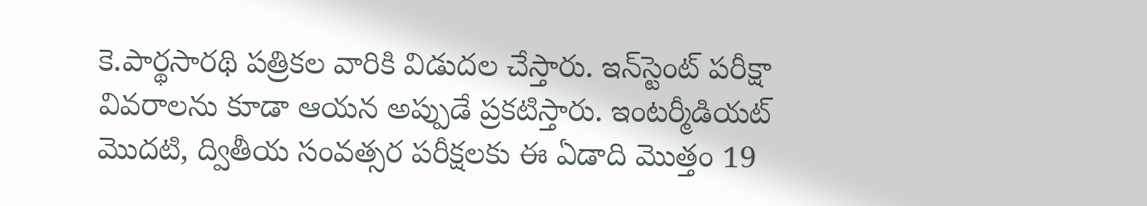కె.పార్థసారథి పత్రికల వారికి విడుదల చేస్తారు. ఇన్‌స్టెంట్‌ పరీక్షా వివరాలను కూడా ఆయన అప్పుడే ప్రకటిస్తారు. ఇంటర్మీడియట్‌ మొదటి, ద్వితీయ సంవత్సర పరీక్షలకు ఈ ఏడాది మొత్తం 19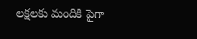లక్షలకు మందికి పైగా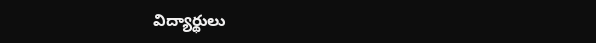విద్యార్థులు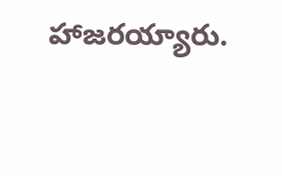హాజరయ్యారు.